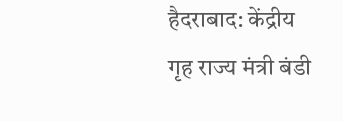हैदराबाद: केंद्रीय गृह राज्य मंत्री बंडी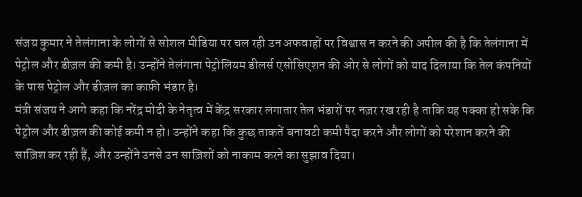संजय कुमार ने तेलंगाना के लोगों से सोशल मीडिया पर चल रही उन अफवाहों पर विश्वास न करने की अपील की है कि तेलंगाना में पेट्रोल और डीज़ल की कमी है। उन्होंने तेलंगाना पेट्रोलियम डीलर्स एसोसिएशन की ओर से लोगों को याद दिलाया कि तेल कंपनियों के पास पेट्रोल और डीज़ल का काफ़ी भंडार है।
मंत्री संजय ने आगे कहा कि नरेंद्र मोदी के नेतृत्व में केंद्र सरकार लगातार तेल भंडारों पर नज़र रख रही है ताकि यह पक्का हो सके कि पेट्रोल और डीज़ल की कोई कमी न हो। उन्होंने कहा कि कुछ ताकतें बनावटी कमी पैदा करने और लोगों को परेशान करने की साज़िश कर रही हैं, और उन्होंने उनसे उन साज़िशों को नाकाम करने का सुझाव दिया।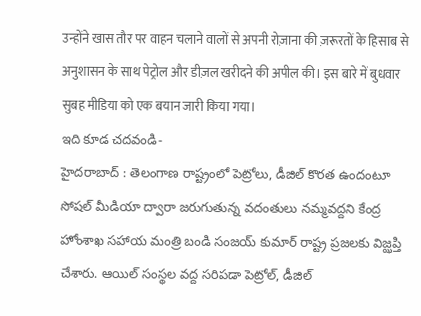उन्होंने खास तौर पर वाहन चलाने वालों से अपनी रोज़ाना की ज़रूरतों के हिसाब से अनुशासन के साथ पेट्रोल और डीज़ल खरीदने की अपील की। इस बारे में बुधवार सुबह मीडिया को एक बयान जारी किया गया।
ఇది కూడ చదవండి-
హైదరాబాద్ : తెలంగాణ రాష్ట్రంలో పెట్రోలు, డీజిల్ కొరత ఉందంటూ సోషల్ మీడియా ద్వారా జరుగుతున్న వదంతులు నమ్మవద్దని కేంద్ర హోంశాఖ సహాయ మంత్రి బండి సంజయ్ కుమార్ రాష్ట్ర ప్రజలకు విజ్ఝప్తి చేశారు. ఆయిల్ సంస్థల వద్ద సరిపడా పెట్రోల్, డీజిల్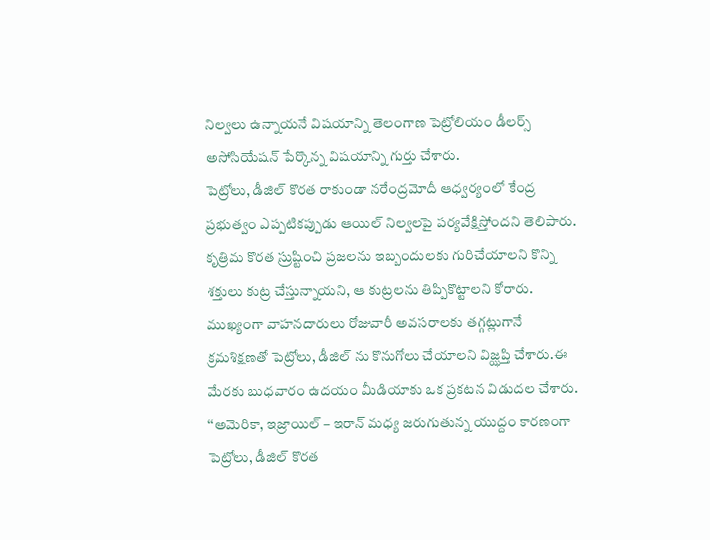నిల్వలు ఉన్నాయనే విషయాన్ని తెలంగాణ పెట్రోలియం డీలర్స్ అసోసియేషన్ పేర్కొన్న విషయాన్ని గుర్తు చేశారు.
పెట్రోలు, డీజిల్ కొరత రాకుండా నరేంద్రమోదీ ఆధ్వర్యంలో కేంద్ర ప్రభుత్వం ఎప్పటికప్పుడు ఆయిల్ నిల్వలపై పర్యవేక్షిస్తోందని తెలిపారు. కృత్రిమ కొరత స్రుష్టించి ప్రజలను ఇబ్బందులకు గురిచేయాలని కొన్ని శక్తులు కుట్ర చేస్తున్నాయని, ఆ కుట్రలను తిప్పికొట్టాలని కోరారు. ముఖ్యంగా వాహనదారులు రోజువారీ అవసరాలకు తగ్గట్లుగానే క్రమశిక్షణతో పెట్రోలు, డీజిల్ ను కొనుగోలు చేయాలని విజ్ఝప్తి చేశారు.ఈ మేరకు బుధవారం ఉదయం మీడియాకు ఒక ప్రకటన విడుదల చేశారు.
‘‘అమెరికా, ఇజ్రాయిల్ – ఇరాన్ మధ్య జరుగుతున్న యుద్దం కారణంగా పెట్రోలు, డీజిల్ కొరత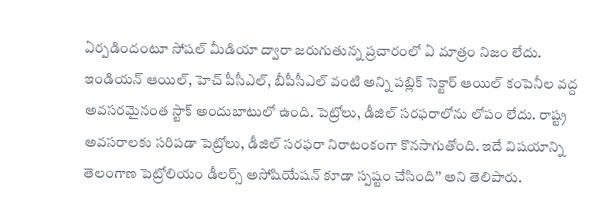ఏర్పడిందంటూ సోషల్ మీడియా ద్వారా జరుగుతున్న ప్రచారంలో ఏ మాత్రం నిజం లేదు. ఇండియన్ ఆయిల్, హెచ్ పీసీఎల్, బీపీసీఎల్ వంటి అన్ని పబ్లిక్ సెక్టార్ ఆయిల్ కంపెనీల వద్ద అవసరమైనంత స్టాక్ అందుబాటులో ఉంది. పెట్రోలు, డీజిల్ సరఫరాలోను లోపం లేదు. రాష్ట్ర అవసరాలకు సరిపడా పెట్రోలు, డీజిల్ సరఫరా నిరాటంకంగా కొనసాగుతోంది. ఇదే విషయాన్ని తెలంగాణ పెట్రోలియం డీలర్స్ అసోషియేషన్ కూడా స్పష్టం చేసింది’’ అని తెలిపారు.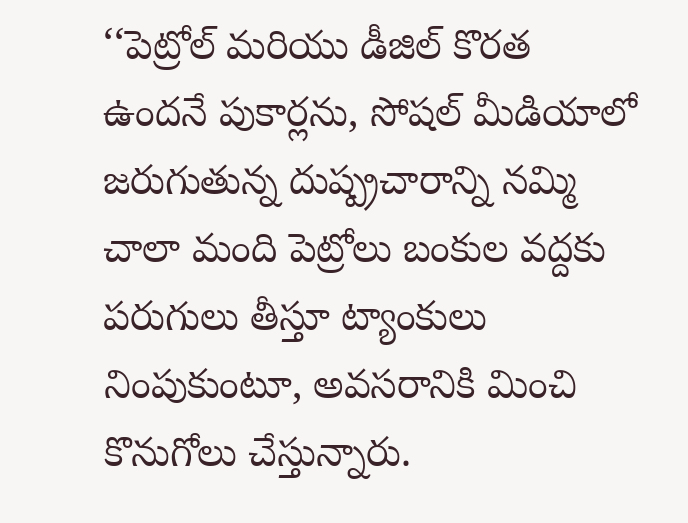‘‘పెట్రోల్ మరియు డీజిల్ కొరత ఉందనే పుకార్లను, సోషల్ మీడియాలో జరుగుతున్న దుష్ప్రచారాన్ని నమ్మి చాలా మంది పెట్రోలు బంకుల వద్దకు పరుగులు తీస్తూ ట్యాంకులు నింపుకుంటూ, అవసరానికి మించి కొనుగోలు చేస్తున్నారు.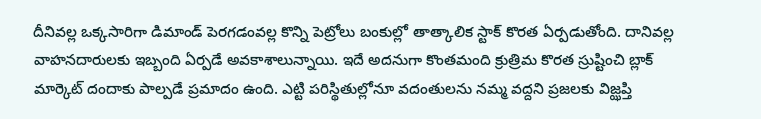దీనివల్ల ఒక్కసారిగా డిమాండ్ పెరగడంవల్ల కొన్ని పెట్రోలు బంకుల్లో తాత్కాలిక స్టాక్ కొరత ఏర్పడుతోంది. దానివల్ల వాహనదారులకు ఇబ్బంది ఏర్పడే అవకాశాలున్నాయి. ఇదే అదనుగా కొంతమంది క్రుత్రిమ కొరత స్రుష్టించి బ్లాక్ మార్కెట్ దందాకు పాల్పడే ప్రమాదం ఉంది. ఎట్టి పరిస్థితుల్లోనూ వదంతులను నమ్మ వద్దని ప్రజలకు విజ్ఝప్తి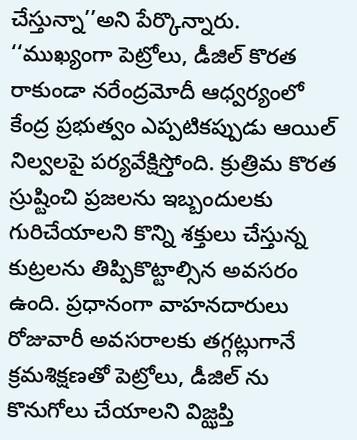చేస్తున్నా’’అని పేర్కొన్నారు.
‘‘ముఖ్యంగా పెట్రోలు, డీజిల్ కొరత రాకుండా నరేంద్రమోదీ ఆధ్వర్యంలో కేంద్ర ప్రభుత్వం ఎప్పటికప్పుడు ఆయిల్ నిల్వలపై పర్యవేక్షిస్తోంది. క్రుత్రిమ కొరత స్రుష్టించి ప్రజలను ఇబ్బందులకు గురిచేయాలని కొన్ని శక్తులు చేస్తున్న కుట్రలను తిప్పికొట్టాల్సిన అవసరం ఉంది. ప్రధానంగా వాహనదారులు రోజువారీ అవసరాలకు తగ్గట్లుగానే క్రమశిక్షణతో పెట్రోలు, డీజిల్ ను కొనుగోలు చేయాలని విజ్ఝప్తి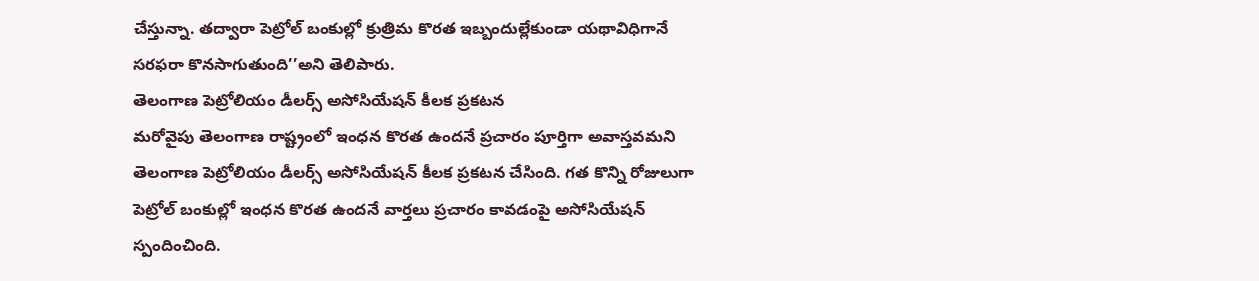చేస్తున్నా. తద్వారా పెట్రోల్ బంకుల్లో క్రుత్రిమ కొరత ఇబ్బందుల్లేకుండా యథావిధిగానే సరఫరా కొనసాగుతుంది’’అని తెలిపారు.
తెలంగాణ పెట్రోలియం డీలర్స్ అసోసియేషన్ కీలక ప్రకటన
మరోవైపు తెలంగాణ రాష్ట్రంలో ఇంధన కొరత ఉందనే ప్రచారం పూర్తిగా అవాస్తవమని తెలంగాణ పెట్రోలియం డీలర్స్ అసోసియేషన్ కీలక ప్రకటన చేసింది. గత కొన్ని రోజులుగా పెట్రోల్ బంకుల్లో ఇంధన కొరత ఉందనే వార్తలు ప్రచారం కావడంపై అసోసియేషన్ స్పందించింది.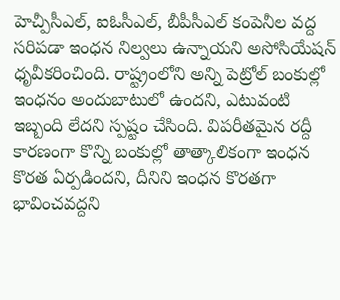హెచ్పీసీఎల్, ఐఓసీఎల్, బీపీసీఎల్ కంపెనీల వద్ద సరిపడా ఇంధన నిల్వలు ఉన్నాయని అసోసియేషన్ ధృవీకరించింది. రాష్ట్రంలోని అన్ని పెట్రోల్ బంకుల్లో ఇంధనం అందుబాటులో ఉందని, ఎటువంటి ఇబ్బంది లేదని స్పష్టం చేసింది. విపరీతమైన రద్దీ కారణంగా కొన్ని బంకుల్లో తాత్కాలికంగా ఇంధన కొరత ఏర్పడిందని, దీనిని ఇంధన కొరతగా భావించవద్దని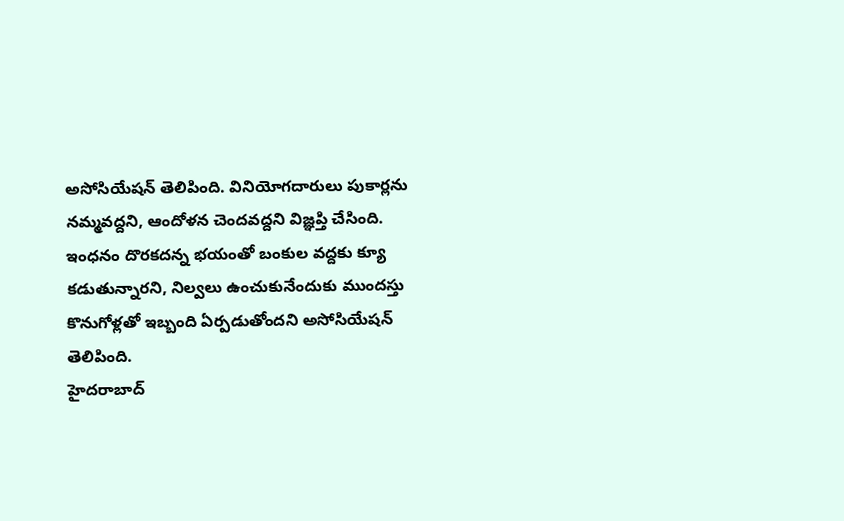అసోసియేషన్ తెలిపింది. వినియోగదారులు పుకార్లను నమ్మవద్దని, ఆందోళన చెందవద్దని విజ్ఞప్తి చేసింది. ఇంధనం దొరకదన్న భయంతో బంకుల వద్దకు క్యూ కడుతున్నారని, నిల్వలు ఉంచుకునేందుకు ముందస్తు కొనుగోళ్లతో ఇబ్బంది ఏర్పడుతోందని అసోసియేషన్ తెలిపింది.
హైదరాబాద్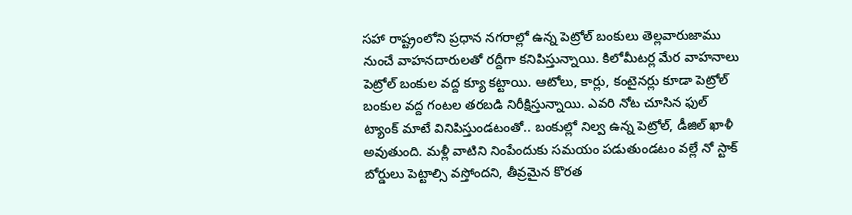సహా రాష్ట్రంలోని ప్రధాన నగరాల్లో ఉన్న పెట్రోల్ బంకులు తెల్లవారుజాము నుంచే వాహనదారులతో రద్దీగా కనిపిస్తున్నాయి. కిలోమీటర్ల మేర వాహనాలు పెట్రోల్ బంకుల వద్ద క్యూ కట్టాయి. ఆటోలు, కార్లు, కంటైనర్లు కూడా పెట్రోల్ బంకుల వద్ద గంటల తరబడి నిరీక్షిస్తున్నాయి. ఎవరి నోట చూసిన ఫుల్ ట్యాంక్ మాటే వినిపిస్తుండటంతో.. బంకుల్లో నిల్వ ఉన్న పెట్రోల్, డీజిల్ ఖాళీ అవుతుంది. మళ్లీ వాటిని నింపేందుకు సమయం పడుతుండటం వల్లే నో స్టాక్ బోర్డులు పెట్టాల్సి వస్తోందని, తీవ్రమైన కొరత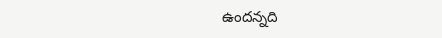ఉందన్నది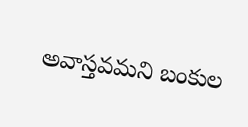అవాస్తవమని బంకుల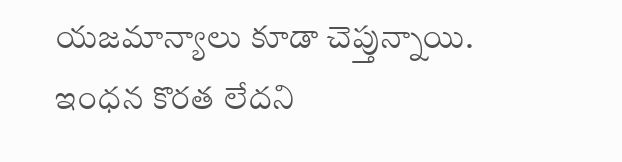యజమాన్యాలు కూడా చెప్తున్నాయి. ఇంధన కొరత లేదని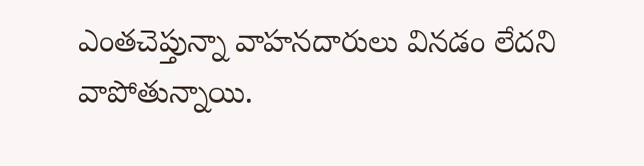ఎంతచెప్తున్నా వాహనదారులు వినడం లేదని వాపోతున్నాయి.